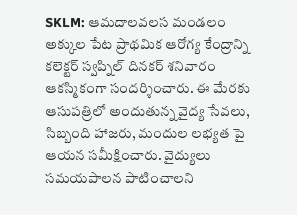SKLM: ఆమదాలవలస మండలం అక్కుల పేట ప్రాథమిక ఆరోగ్య కేంద్రాన్ని కలెక్టర్ స్వప్నిల్ దినకర్ శనివారం ఆకస్మికంగా సందర్శించారు. ఈ మేరకు ఆసుపత్రిలో అందుతున్న వైద్య సేవలు, సిబ్బంది హాజరు, మందుల లభ్యత పై ఆయన సమీక్షించారు. వైద్యులు సమయపాలన పాటించాలని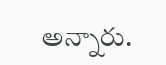అన్నారు.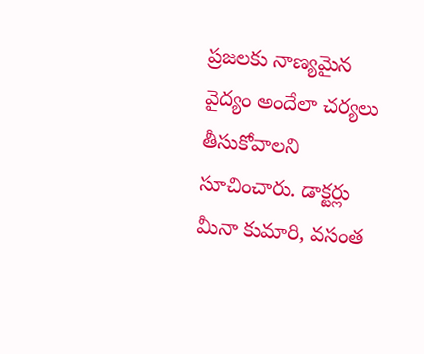ప్రజలకు నాణ్యమైన వైద్యం అందేలా చర్యలు తీసుకోవాలని సూచించారు. డాక్టర్లు మీనా కుమారి, వసంత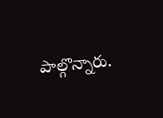పాల్గొన్నారు.